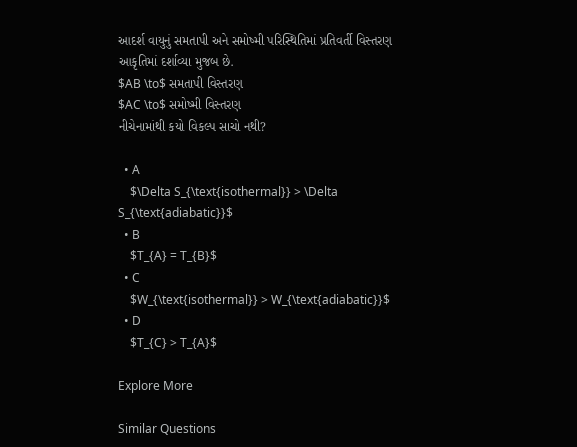આદર્શ વાયુનું સમતાપી અને સમોષ્મી પરિસ્થિતિમાં પ્રતિવર્તી વિસ્તરણ આકૃતિમાં દર્શાવ્યા મુજબ છે.
$AB \to$ સમતાપી વિસ્તરણ
$AC \to$ સમોષ્મી વિસ્તરણ
નીચેનામાંથી કયો વિકલ્પ સાચો નથી?

  • A
    $\Delta S_{\text{isothermal}} > \Delta S_{\text{adiabatic}}$
  • B
    $T_{A} = T_{B}$
  • C
    $W_{\text{isothermal}} > W_{\text{adiabatic}}$
  • D
    $T_{C} > T_{A}$

Explore More

Similar Questions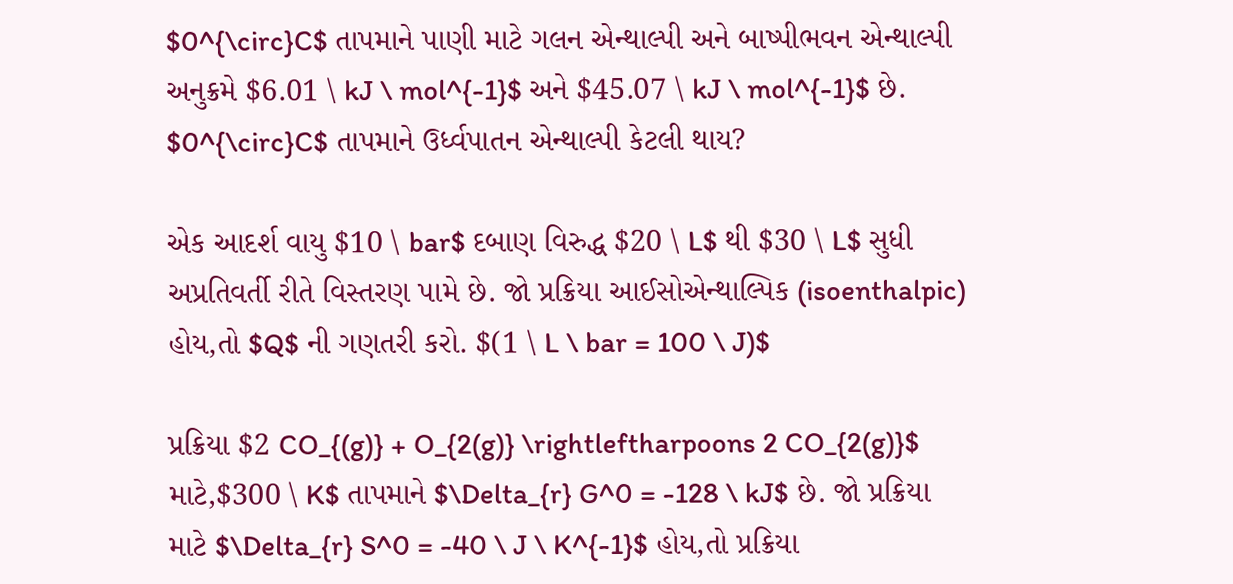$0^{\circ}C$ તાપમાને પાણી માટે ગલન એન્થાલ્પી અને બાષ્પીભવન એન્થાલ્પી અનુક્રમે $6.01 \ kJ \ mol^{-1}$ અને $45.07 \ kJ \ mol^{-1}$ છે. $0^{\circ}C$ તાપમાને ઉર્ધ્વપાતન એન્થાલ્પી કેટલી થાય?

એક આદર્શ વાયુ $10 \ bar$ દબાણ વિરુદ્ધ $20 \ L$ થી $30 \ L$ સુધી અપ્રતિવર્તી રીતે વિસ્તરણ પામે છે. જો પ્રક્રિયા આઈસોએન્થાલ્પિક (isoenthalpic) હોય,તો $Q$ ની ગણતરી કરો. $(1 \ L \ bar = 100 \ J)$

પ્રક્રિયા $2 CO_{(g)} + O_{2(g)} \rightleftharpoons 2 CO_{2(g)}$ માટે,$300 \ K$ તાપમાને $\Delta_{r} G^0 = -128 \ kJ$ છે. જો પ્રક્રિયા માટે $\Delta_{r} S^0 = -40 \ J \ K^{-1}$ હોય,તો પ્રક્રિયા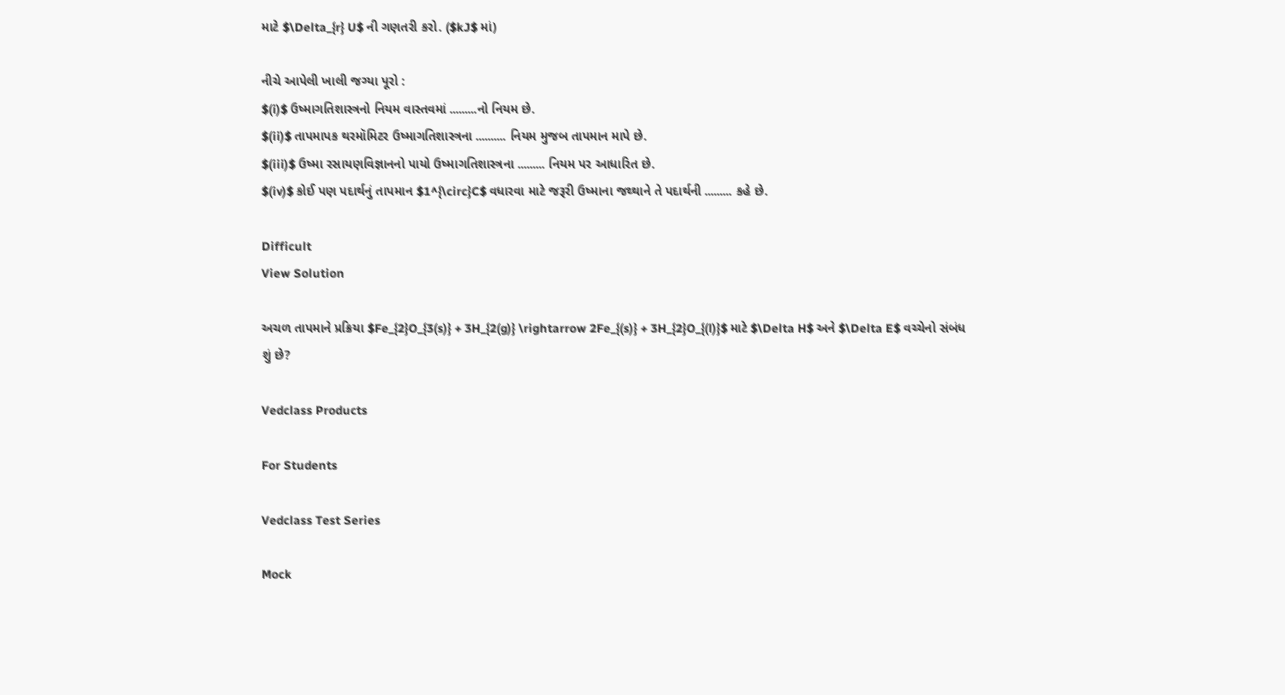માટે $\Delta_{r} U$ ની ગણતરી કરો. ($kJ$ માં)

નીચે આપેલી ખાલી જગ્યા પૂરો :
$(i)$ ઉષ્માગતિશાસ્ત્રનો નિયમ વાસ્તવમાં .........નો નિયમ છે.
$(ii)$ તાપમાપક થરમૉમિટર ઉષ્માગતિશાસ્ત્રના .......... નિયમ મુજબ તાપમાન માપે છે.
$(iii)$ ઉષ્મા રસાયણવિજ્ઞાનનો પાયો ઉષ્માગતિશાસ્ત્રના ......... નિયમ પર આધારિત છે.
$(iv)$ કોઈ પણ પદાર્થનું તાપમાન $1^{\circ}C$ વધારવા માટે જરૂરી ઉષ્માના જથ્થાને તે પદાર્થની ......... કહે છે.

Difficult
View Solution

અચળ તાપમાને પ્રક્રિયા $Fe_{2}O_{3(s)} + 3H_{2(g)} \rightarrow 2Fe_{(s)} + 3H_{2}O_{(l)}$ માટે $\Delta H$ અને $\Delta E$ વચ્ચેનો સંબંધ શું છે?

Vedclass Products

For Students

Vedclass Test Series

Mock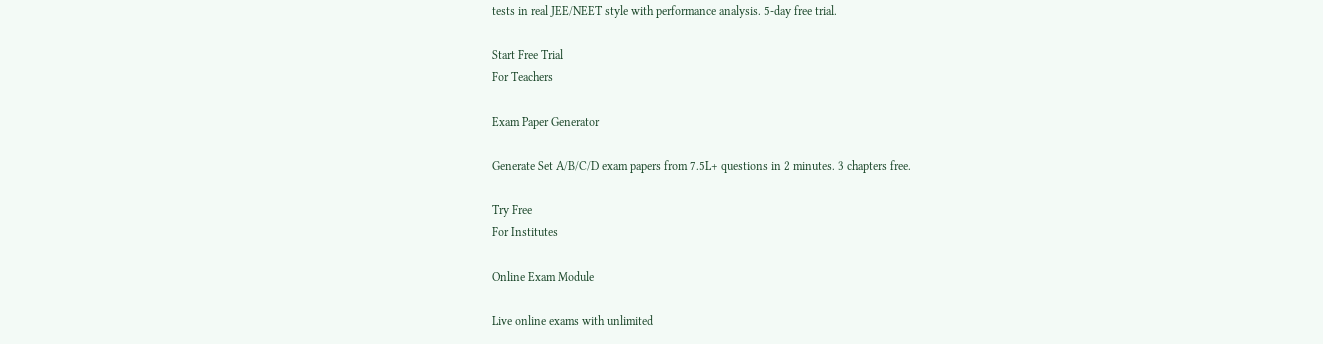tests in real JEE/NEET style with performance analysis. 5-day free trial.

Start Free Trial
For Teachers

Exam Paper Generator

Generate Set A/B/C/D exam papers from 7.5L+ questions in 2 minutes. 3 chapters free.

Try Free
For Institutes

Online Exam Module

Live online exams with unlimited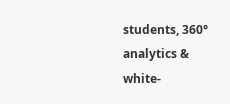students, 360° analytics & white-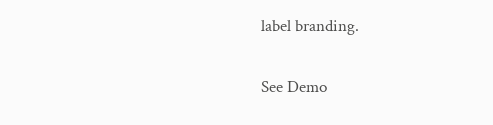label branding.

See Demo